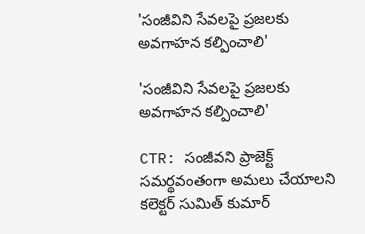'సంజీవిని సేవలపై ప్రజలకు అవగాహన కల్పించాలి'

'సంజీవిని సేవలపై ప్రజలకు అవగాహన కల్పించాలి'

CTR: సంజీవని ప్రాజెక్ట్ సమర్థవంతంగా అమలు చేయాలని కలెక్టర్ సుమిత్ కుమార్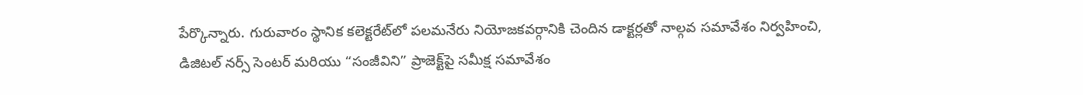పేర్కొన్నారు. గురువారం స్థానిక కలెక్టరేట్‌లో పలమనేరు నియోజకవర్గానికి చెందిన డాక్టర్లతో నాల్గవ సమావేశం నిర్వహించి, డిజిటల్ నర్స్ సెంటర్ మరియు “సంజీవిని” ప్రాజెక్ట్‌పై సమీక్ష సమావేశం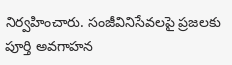నిర్వహించారు. సంజీవినిసేవలపై ప్రజలకు పూర్తి అవగాహన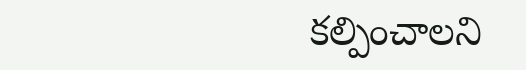కల్పించాలని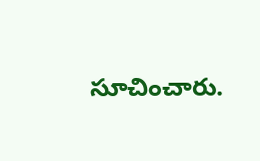సూచించారు.